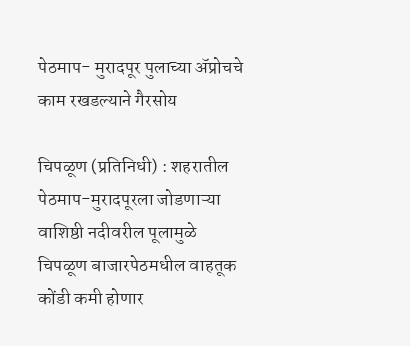पेठमाप- मुरादपूर पुलाच्या ॲप्रोचचे काम रखडल्याने गैरसोय

चिपळूण (प्रतिनिधी) : शहरातील पेठमाप-मुरादपूरला जोडणाऱ्या वाशिष्ठी नदीवरील पूलामुळे चिपळूण बाजारपेठमधील वाहतूक कोंडी कमी होणार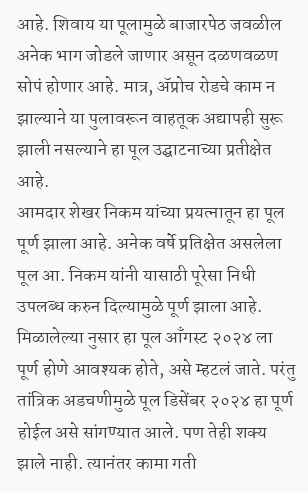आहे. शिवाय या पूलामुळे बाजारपेठ जवळील अनेक भाग जोडले जाणार असून दळणवळण सोपं होणार आहे. मात्र, ॲप्रोच रोडचे काम न झाल्याने या पुलावरून वाहतूक अद्यापही सुरू झाली नसल्याने हा पूल उद्घाटनाच्या प्रतीक्षेत आहे.
आमदार शेखर निकम यांच्या प्रयत्नातून हा पूल पूर्ण झाला आहे. अनेक वर्षे प्रतिक्षेत असलेला पूल आ. निकम यांनी यासाठी पूरेसा निधी उपलब्ध करुन दिल्यामुळे पूर्ण झाला आहे. मिळालेल्या नुसार हा पूल आँगस्ट २०२४ ला पूर्ण होणे आवश्यक होते, असे म्हटलं जाते. परंतु तांत्रिक अडचणीमुळे पूल डिसेंबर २०२४ हा पूर्ण होईल असे सांगण्यात आले. पण तेही शक्य झाले नाही. त्यानंतर कामा गती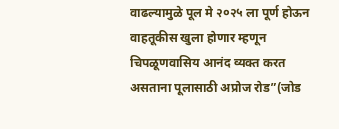वाढल्यामुळे पूल मे २०२५ ला पूर्ण होऊन वाहतूकीस खुला होणार म्हणून चिपळूणवासिय आनंद व्यक्त करत असताना पूलासाठी अप्रोज रोड”(जोड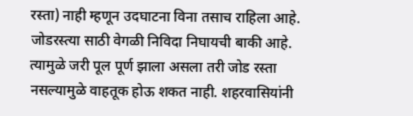रस्ता) नाही म्हणून उदघाटना विना तसाच राहिला आहे. जोडरस्त्या साठी वेगळी निविदा निघायची बाकी आहे. त्यामुळे जरी पूल पूर्ण झाला असला तरी जोड रस्ता नसल्यामुळे वाहतूक होऊ शकत नाही. शहरवासियांनी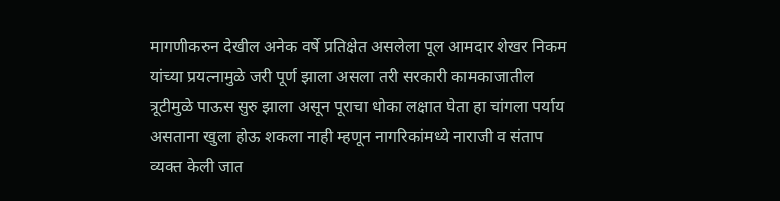मागणीकरुन देखील अनेक वर्षे प्रतिक्षेत असलेला पूल आमदार शेखर निकम यांच्या प्रयत्नामुळे जरी पूर्ण झाला असला तरी सरकारी कामकाजातील त्रूटीमुळे पाऊस सुरु झाला असून पूराचा धोका लक्षात घेता हा चांगला पर्याय असताना खुला होऊ शकला नाही म्हणून नागरिकांमध्ये नाराजी व संताप व्यक्त केली जात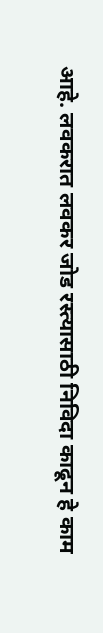आहे. लवकरात लवकर जोड रस्त्यासाठी निविदा काढून हे काम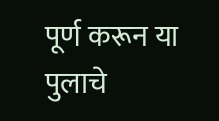पूर्ण करून या पुलाचे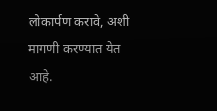लोकार्पण करावे, अशी मागणी करण्यात येत आहे.